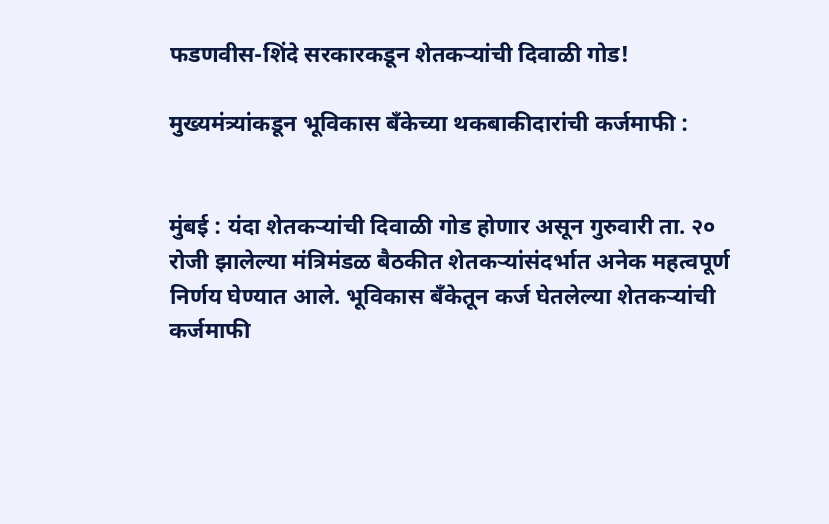फडणवीस-शिंदे सरकारकडून शेतकऱ्यांची दिवाळी गोड!

मुख्यमंत्र्यांकडून भूविकास बँकेच्या थकबाकीदारांची कर्जमाफी :


मुंबई : यंदा शेतकऱ्यांची दिवाळी गोड होणार असून गुरुवारी ता. २० रोजी झालेल्या मंत्रिमंडळ बैठकीत शेतकऱ्यांसंदर्भात अनेक महत्वपूर्ण निर्णय घेण्यात आले. भूविकास बँकेतून कर्ज घेतलेल्या शेतकऱ्यांची कर्जमाफी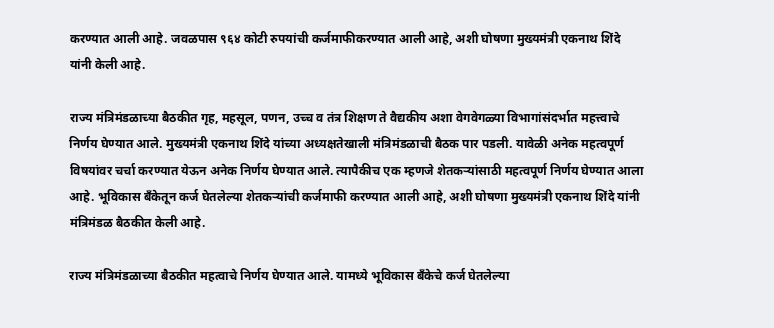करण्यात आली आहे. जवळपास ९६४ कोटी रुपयांची कर्जमाफीकरण्यात आली आहे, अशी घोषणा मुख्यमंत्री एकनाथ शिंदे यांनी केली आहे.

राज्य मंत्रिमंडळाच्या बैठकीत गृह, महसूल, पणन, उच्च व तंत्र शिक्षण ते वैद्यकीय अशा वेगवेगळ्या विभागांसंदर्भात महत्त्वाचे निर्णय घेण्यात आले. मुख्यमंत्री एकनाथ शिंदे यांच्या अध्यक्षतेखाली मंत्रिमंडळाची बैठक पार पडली. यावेळी अनेक महत्वपूर्ण विषयांवर चर्चा करण्यात येऊन अनेक निर्णय घेण्यात आले. त्यापैकीच एक म्हणजे शेतकऱ्यांसाठी महत्वपूर्ण निर्णय घेण्यात आला आहे. भूविकास बँकेतून कर्ज घेतलेल्या शेतकऱ्यांची कर्जमाफी करण्यात आली आहे, अशी घोषणा मुख्यमंत्री एकनाथ शिंदे यांनी मंत्रिमंडळ बैठकीत केली आहे.

राज्य मंत्रिमंडळाच्या बैठकीत महत्वाचे निर्णय घेण्यात आले. यामध्ये भूविकास बँकेचे कर्ज घेतलेल्या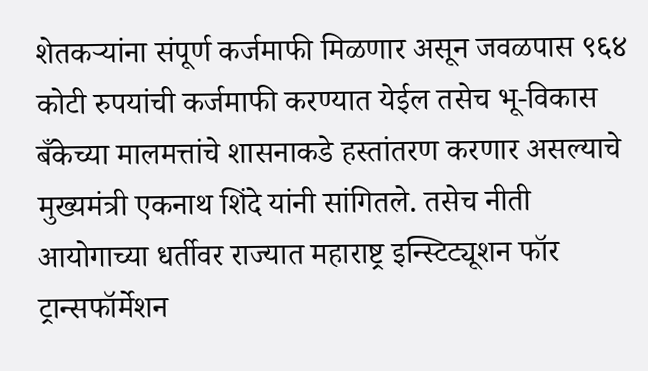शेतकऱ्यांना संपूर्ण कर्जमाफी मिळणार असून जवळपास ९६४ कोटी रुपयांची कर्जमाफी करण्यात येईल तसेच भू-विकास बँकेच्या मालमत्तांचे शासनाकडे हस्तांतरण करणार असल्याचे मुख्यमंत्री एकनाथ शिंदे यांनी सांगितले. तसेच नीती आयोगाच्या धर्तीवर राज्यात महाराष्ट्र इन्स्टिट्यूशन फॉर ट्रान्सफॉर्मेशन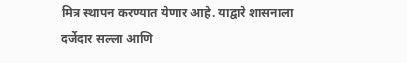मित्र स्थापन करण्यात येणार आहे. याद्वारे शासनाला दर्जेदार सल्ला आणि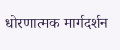धोरणात्मक मार्गदर्शन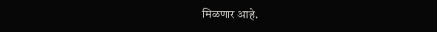मिळणार आहे.